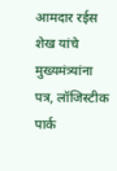आमदार रईस शेख यांचे मुख्यमंत्र्यांना पत्र, लॉजिस्टीक पार्क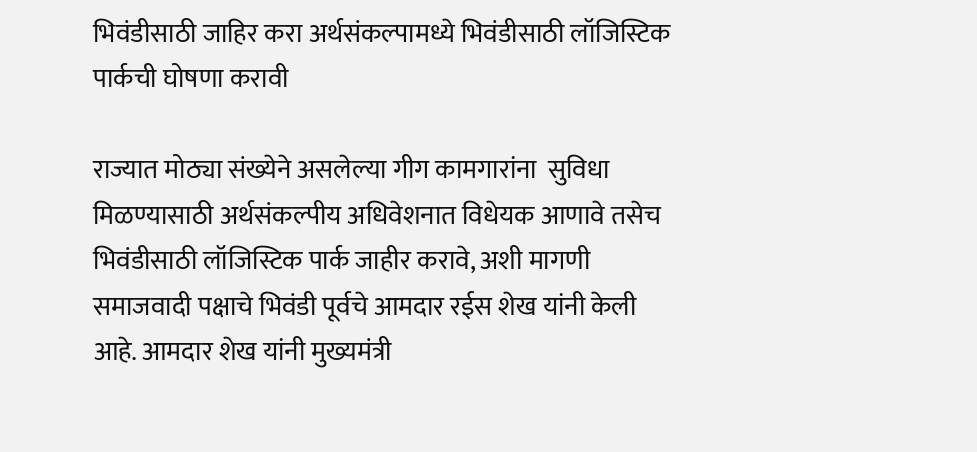भिवंडीसाठी जाहिर करा अर्थसंकल्पामध्ये भिवंडीसाठी लॉजिस्टिक पार्कची घोषणा करावी

राज्यात मोठ्या संख्येने असलेल्या गीग कामगारांना  सुविधा मिळण्यासाठी अर्थसंकल्पीय अधिवेशनात विधेयक आणावे तसेच भिवंडीसाठी लॉजिस्टिक पार्क जाहीर करावे, अशी मागणी समाजवादी पक्षाचे भिवंडी पूर्वचे आमदार रईस शेख यांनी केली आहे. आमदार शेख यांनी मुख्यमंत्री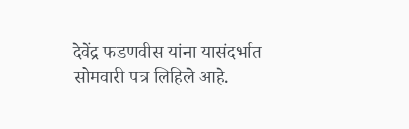देवेंद्र फडणवीस यांना यासंदर्भात सोमवारी पत्र लिहिले आहे.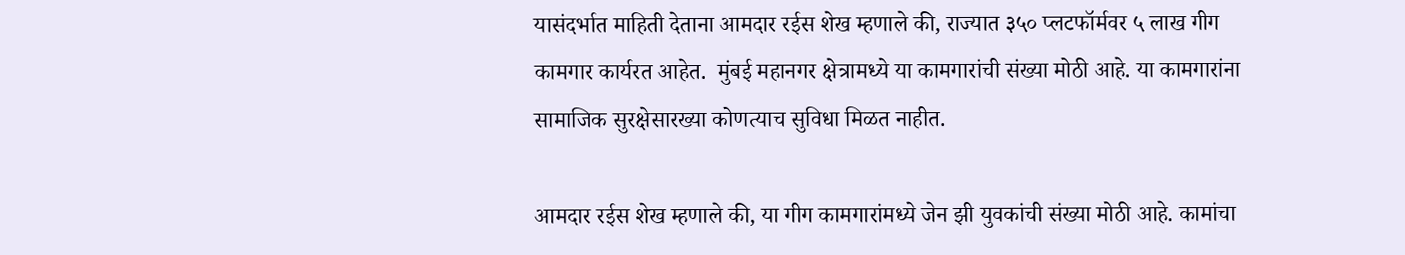यासंदर्भात माहिती देताना आमदार रईस शेख म्हणाले की, राज्यात ३५० प्लटफॉर्मवर ५ लाख गीग कामगार कार्यरत आहेत.  मुंबई महानगर क्षेत्रामध्ये या कामगारांची संख्या मोठी आहे. या कामगारांना सामाजिक सुरक्षेसारख्या कोणत्याच सुविधा मिळत नाहीत.

आमदार रईस शेख म्हणाले की, या गीग कामगारांमध्ये जेन झी युवकांची संख्या मोठी आहे. कामांचा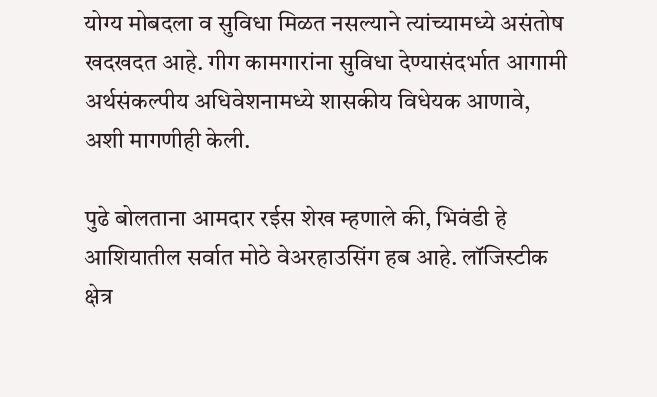योग्य मोबदला व सुविधा मिळत नसल्याने त्यांच्यामध्ये असंतोष खदखदत आहे. गीग कामगारांना सुविधा देण्यासंदर्भात आगामी अर्थसंकल्पीय अधिवेशनामध्ये शासकीय विधेयक आणावे, अशी मागणीही केली.

पुढे बोलताना आमदार रईस शेख म्हणाले की, भिवंडी हे आशियातील सर्वात मोठे वेअरहाउसिंग हब आहे. लॉजिस्टीक क्षेत्र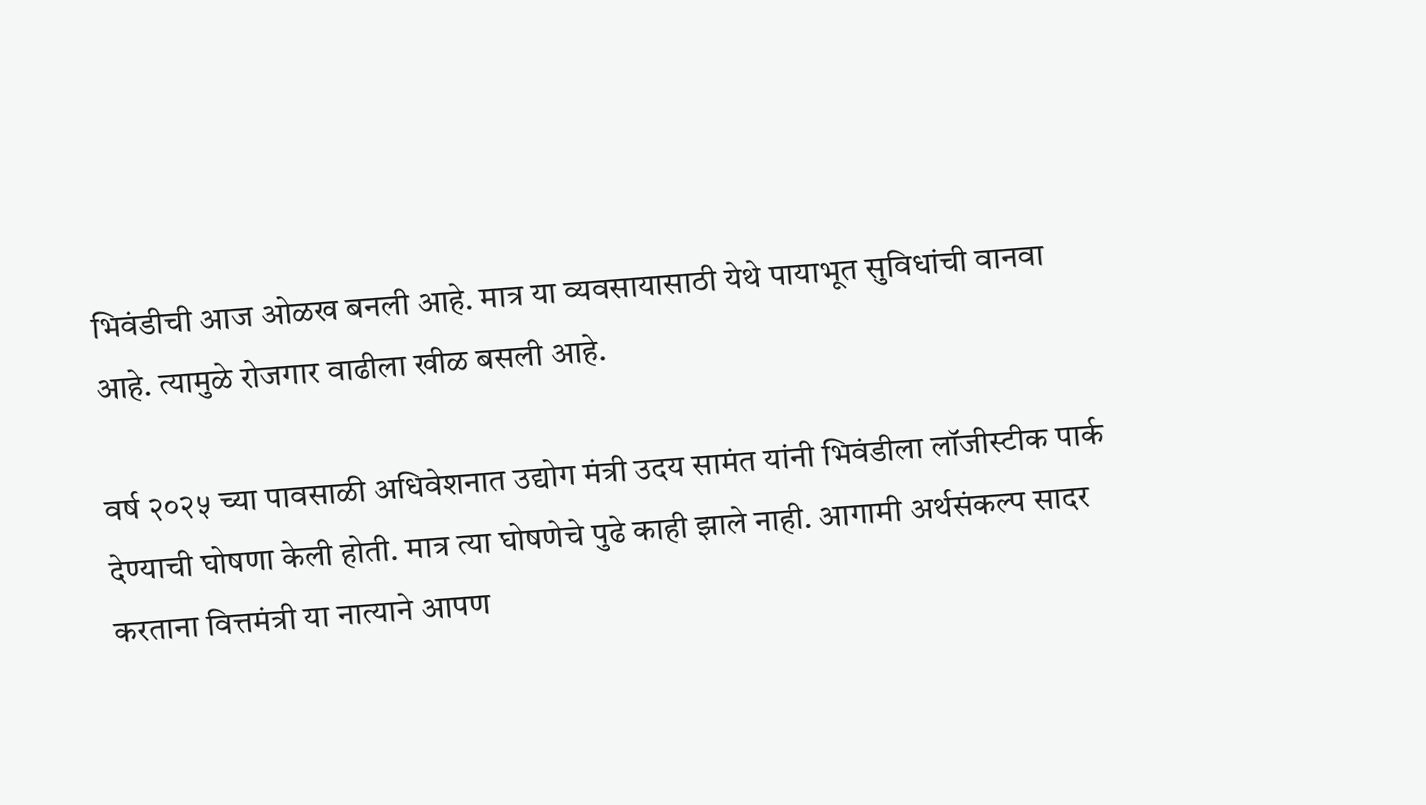भिवंडीची आज ओळख बनली आहे. मात्र या व्यवसायासाठी येथे पायाभूत सुविधांची वानवा आहे. त्यामुळे रोजगार वाढीला खीळ बसली आहे.

वर्ष २०२५ च्या पावसाळी अधिवेशनात उद्योग मंत्री उदय सामंत यांनी भिवंडीला लॉजीस्टीक पार्क देण्याची घोषणा केली होती. मात्र त्या घोषणेचे पुढे काही झाले नाही. आगामी अर्थसंकल्प सादर करताना वित्तमंत्री या नात्याने आपण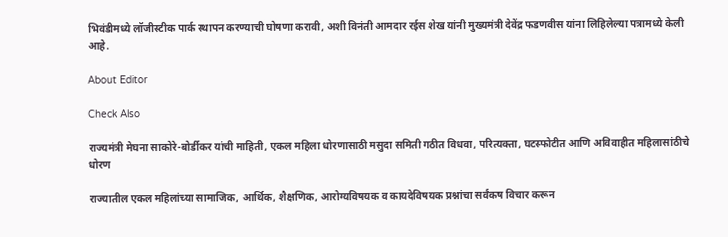भिवंडीमध्ये लॉजीस्टीक पार्क स्थापन करण्याची घोषणा करावी, अशी विनंती आमदार रईस शेख यांनी मुख्यमंत्री देवेंद्र फडणवीस यांना लिहिलेल्या पत्रामध्ये केली आहे.

About Editor

Check Also

राज्यमंत्री मेघना साकोरे-बोर्डीकर यांची माहिती, एकल महिला धोरणासाठी मसुदा समिती गठीत विधवा, परित्यक्ता, घटस्फोटीत आणि अविवाहीत महिलासांठीचे धोरण

राज्यातील एकल महिलांच्या सामाजिक, आर्थिक, शैक्षणिक, आरोग्यविषयक व कायदेविषयक प्रश्नांचा सर्वंकष विचार करून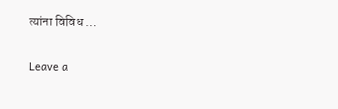त्यांना विविध …

Leave a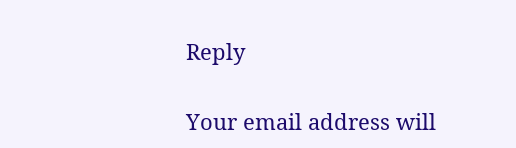Reply

Your email address will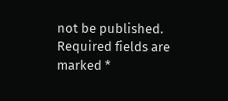not be published. Required fields are marked *